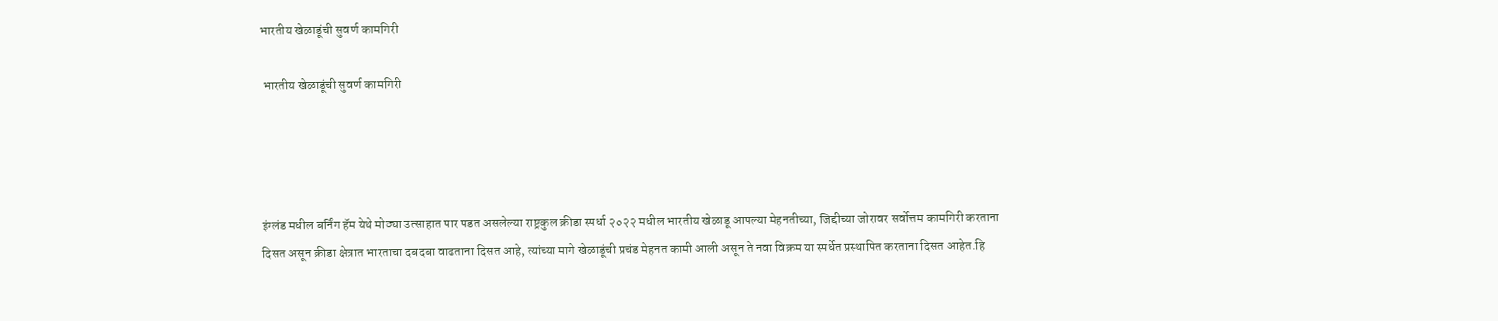भारतीय खेळाडूंची सुवर्ण कामगिरी

 भारतीय खेळाडूंची सुवर्ण कामगिरी




इंग्लंड मधील बर्निंग हॅम येथे मोठ्या उत्साहात पार पडत असलेल्या राष्ट्रकुल क्रीडा स्पर्धा २०२२ मधील भारतीय खेळाडू आपल्या मेहनतीच्या, जिद्दीच्या जोरावर सर्वोत्तम कामगिरी करताना दिसत असून क्रीडा क्षेत्रात भारताचा दबदबा वाढताना दिसत आहे, त्यांच्या मागे खेळाडूंची प्रचंड मेहनत कामी आली असून ते नवा विक्रम या स्पर्धेत प्रस्थापित करताना दिसत आहेत.हि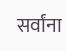सर्वांना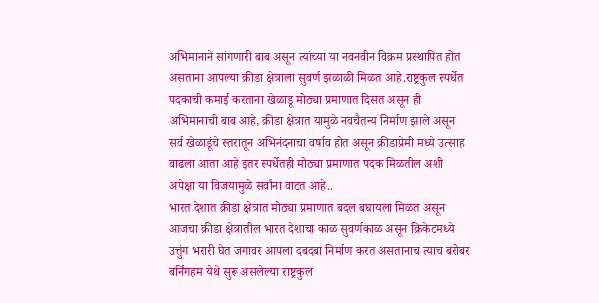अभिमानाने सांगणारी बाब असून त्यांच्या या नवनवीन विक्रम प्रस्थापित होत असताना आपल्या क्रीडा क्षेत्राला सुवर्ण झळाळी मिळत आहे.राष्ट्रकुल स्पर्धेत पदकाची कमाई करताना खेळाडू मोठ्या प्रमाणात दिसत असून ही अभिमानाची बाब आहे, क्रीडा क्षेत्रात यामुळे नवचैतन्य निर्माण झाले असून सर्व खेळाडूंचे स्तरातून अभिनंदनाचा वर्षाव होत असून क्रीडाप्रेमी मध्ये उत्साह वाढला आता आहे इतर स्पर्धेतही मोठ्या प्रमाणात पदक मिळतील अशी अपेक्षा या विजयामुळे सर्वांना वाटत आहे..
भारत देशात क्रीडा क्षेत्रात मोठ्या प्रमाणात बदल बघायला मिळत असून आजचा क्रीडा क्षेत्रातील भारत देशाचा काळ सुवर्णकाळ असून क्रिकेटमध्ये उत्तुंग भरारी घेत जगावर आपला दबदबा निर्माण करत असतानाच त्याच बरोबर बर्निंगहम येथे सुरू असलेल्या राष्ट्रकुल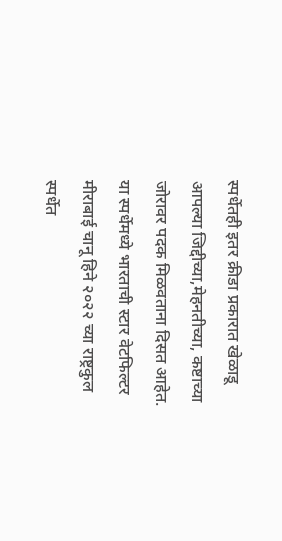स्पर्धेतही इतर क्रीडा प्रकारात खेळाडू आपल्या जिद्दीच्या,मेहनतीच्या, कष्टाच्या जोरावर पदक मिळवताना दिसत आहेत. या स्पर्धेमध्ये भारताची स्टार वेटफिल्टर मीराबाई चानू हिने २०२२ च्या राष्ट्रकुल स्पर्धेत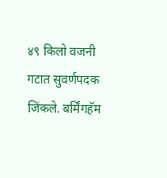४९ किलो वजनी गटात सुवर्णपदक जिंकले. बर्मिंगहॅम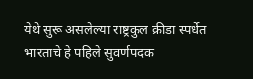येथे सुरू असलेल्या राष्ट्रकुल क्रीडा स्पर्धेत भारताचे हे पहिले सुवर्णपदक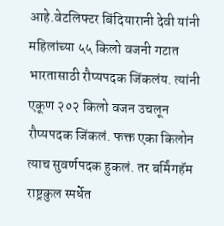आहे.वेटलिफ्टर बिंदियारानी देवी यांनी महिलांच्या ५५ किलो वजनी गटात भारतासाठी रौप्यपदक जिंकलंय. त्यांनी एकूण २०२ किलो वजन उचलून रौप्यपदक जिंकलं. फक्त एका किलोन त्याच सुवर्णपदक हुकलं. तर बर्मिंगहॅम राष्ट्रकुल स्पर्धेत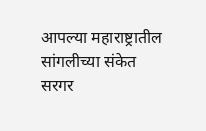आपल्या महाराष्ट्रातील सांगलीच्या संकेत सरगर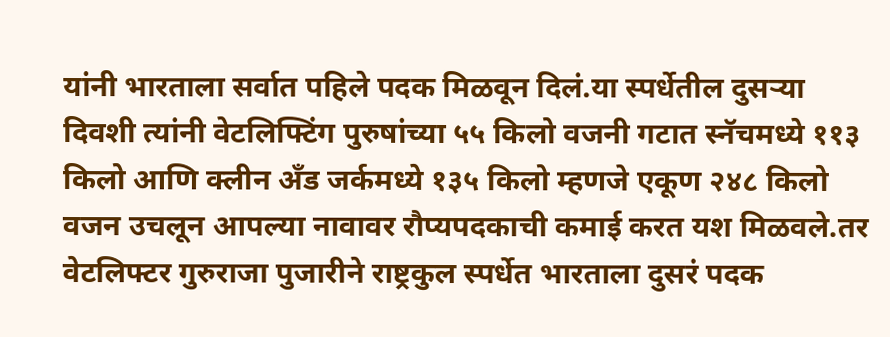यांनी भारताला सर्वात पहिले पदक मिळवून दिलं.या स्पर्धेतील दुसऱ्या दिवशी त्यांनी वेटलिफ्टिंग पुरुषांच्या ५५ किलो वजनी गटात स्नॅचमध्ये ११३ किलो आणि क्लीन अँड जर्कमध्ये १३५ किलो म्हणजे एकूण २४८ किलो वजन उचलून आपल्या नावावर रौप्यपदकाची कमाई करत यश मिळवले.तर वेटलिफ्टर गुरुराजा पुजारीने राष्ट्रकुल स्पर्धेत भारताला दुसरं पदक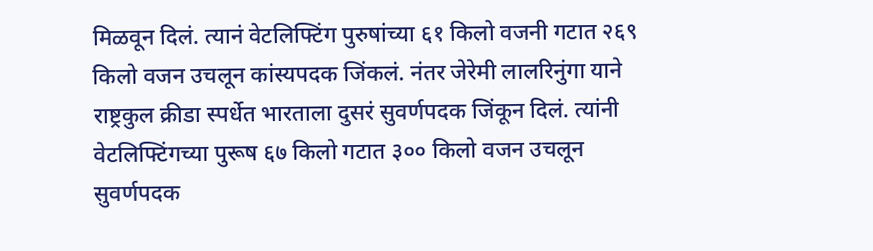मिळवून दिलं. त्यानं वेटलिफ्टिंग पुरुषांच्या ६१ किलो वजनी गटात २६९ किलो वजन उचलून कांस्यपदक जिंकलं. नंतर जेरेमी लालरिनुंगा याने राष्ट्रकुल क्रीडा स्पर्धेत भारताला दुसरं सुवर्णपदक जिंकून दिलं. त्यांनी वेटलिफ्टिंगच्या पुरूष ६७ किलो गटात ३०० किलो वजन उचलून सुवर्णपदक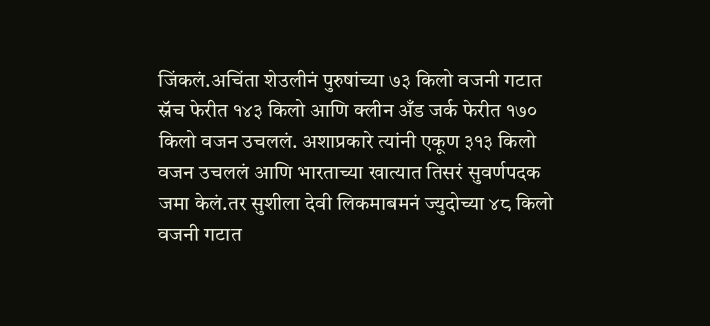जिंकलं.अचिंता शेउलीनं पुरुषांच्या ७३ किलो वजनी गटात स्नॅच फेरीत १४३ किलो आणि क्लीन अँड जर्क फेरीत १७० किलो वजन उचललं. अशाप्रकारे त्यांनी एकूण ३१३ किलो वजन उचललं आणि भारताच्या खात्यात तिसरं सुवर्णपदक जमा केलं.तर सुशीला देवी लिकमाबमनं ज्युदोच्या ४८ किलो वजनी गटात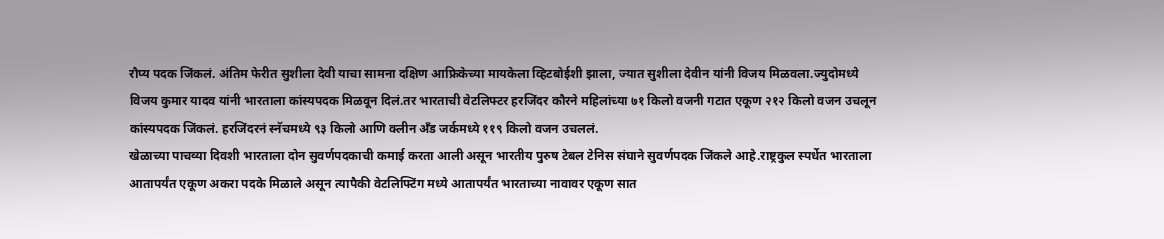रौप्य पदक जिंकलं. अंतिम फेरीत सुशीला देवी याचा सामना दक्षिण आफ्रिकेच्या मायकेला व्हिटबोईशी झाला, ज्यात सुशीला देवीन यांनी विजय मिळवला.ज्युदोमध्ये विजय कुमार यादव यांनी भारताला कांस्यपदक मिळवून दिलं.तर भारताची वेटलिफ्टर हरजिंदर कौरने महिलांच्या ७१ किलो वजनी गटात एकूण २१२ किलो वजन उचलून कांस्यपदक जिंकलं. हरजिंदरनं स्नॅचमध्ये ९३ किलो आणि क्लीन अँड जर्कमध्ये ११९ किलो वजन उचललं.
खेळाच्या पाचव्या दिवशी भारताला दोन सुवर्णपदकाची कमाई करता आली असून भारतीय पुरुष टेबल टेनिस संघाने सुवर्णपदक जिंकले आहे.राष्ट्रकुल स्पर्धेत भारताला आतापर्यंत एकूण अकरा पदके मिळाले असून त्यापैकी वेटलिफ्टिंग मध्ये आतापर्यंत भारताच्या नावावर एकूण सात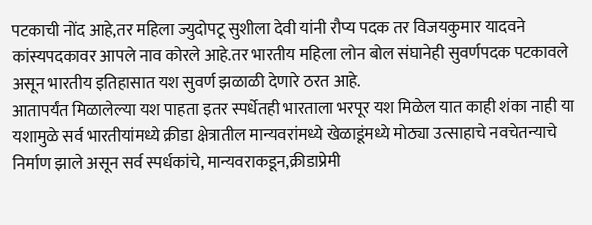पटकाची नोंद आहे,तर महिला ज्युदोपटू सुशीला देवी यांनी रौप्य पदक तर विजयकुमार यादवने कांस्यपदकावर आपले नाव कोरले आहे.तर भारतीय महिला लोन बोल संघानेही सुवर्णपदक पटकावले असून भारतीय इतिहासात यश सुवर्ण झळाळी देणारे ठरत आहे.
आतापर्यंत मिळालेल्या यश पाहता इतर स्पर्धेतही भारताला भरपूर यश मिळेल यात काही शंका नाही या यशामुळे सर्व भारतीयांमध्ये क्रीडा क्षेत्रातील मान्यवरांमध्ये खेळाडूंमध्ये मोठ्या उत्साहाचे नवचेतन्याचे निर्माण झाले असून सर्व स्पर्धकांचे, मान्यवराकडून,क्रीडाप्रेमी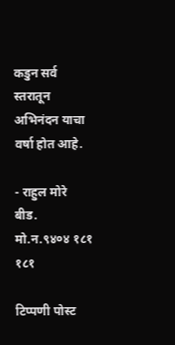कडुन सर्व स्तरातून अभिनंदन याचा वर्षा होत आहे.

- राहुल मोरे
बीड.
मो.न.९४०४ १८१ १८१

टिप्पणी पोस्ट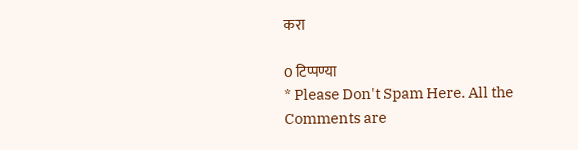करा

0 टिप्पण्या
* Please Don't Spam Here. All the Comments are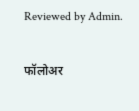Reviewed by Admin.

फॉलोअर